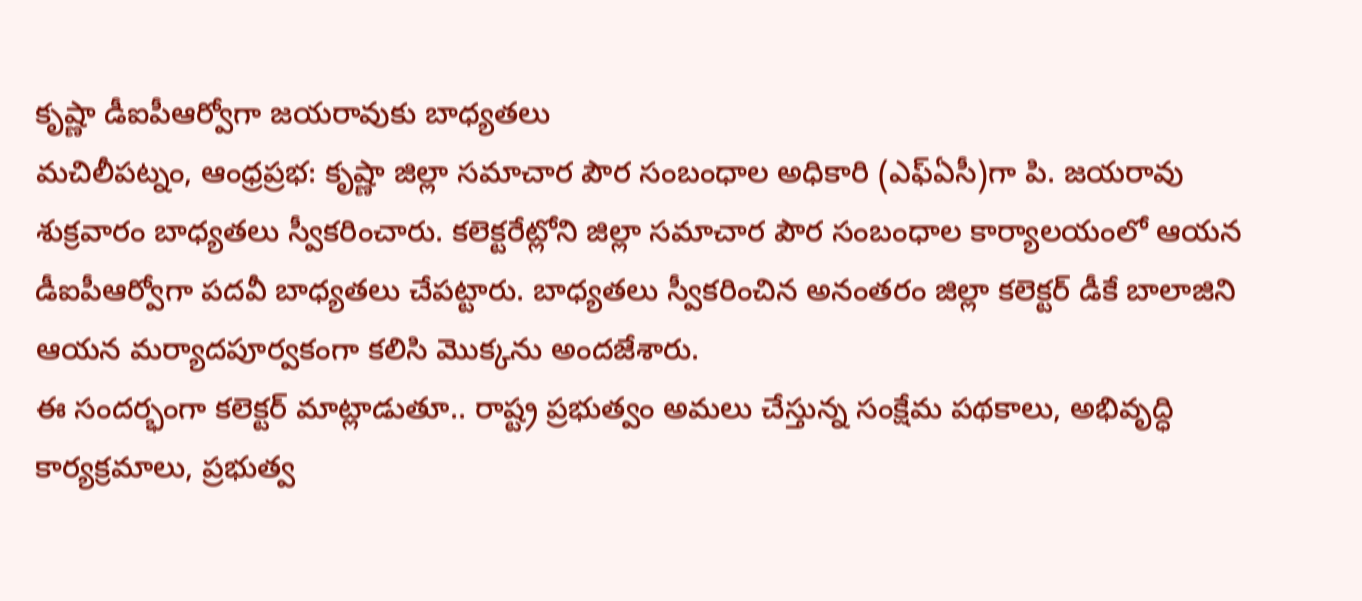కృష్ణా డీఐపీఆర్వోగా జయరావుకు బాధ్యతలు
మచిలీపట్నం, ఆంధ్రప్రభ: కృష్ణా జిల్లా సమాచార పౌర సంబంధాల అధికారి (ఎఫ్ఏసీ)గా పి. జయరావు శుక్రవారం బాధ్యతలు స్వీకరించారు. కలెక్టరేట్లోని జిల్లా సమాచార పౌర సంబంధాల కార్యాలయంలో ఆయన డీఐపీఆర్వోగా పదవీ బాధ్యతలు చేపట్టారు. బాధ్యతలు స్వీకరించిన అనంతరం జిల్లా కలెక్టర్ డీకే బాలాజిని ఆయన మర్యాదపూర్వకంగా కలిసి మొక్కను అందజేశారు.
ఈ సందర్భంగా కలెక్టర్ మాట్లాడుతూ.. రాష్ట్ర ప్రభుత్వం అమలు చేస్తున్న సంక్షేమ పథకాలు, అభివృద్ధి కార్యక్రమాలు, ప్రభుత్వ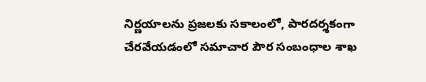నిర్ణయాలను ప్రజలకు సకాలంలో, పారదర్శకంగా చేరవేయడంలో సమాచార పౌర సంబంధాల శాఖ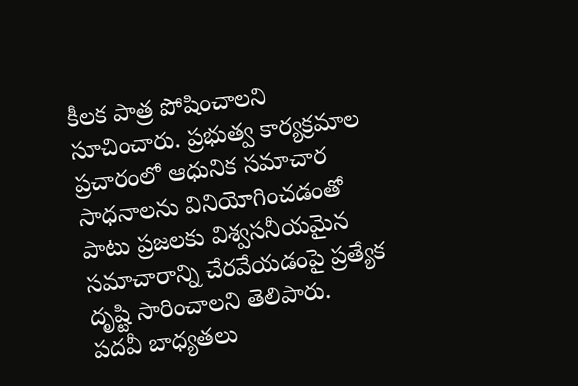కీలక పాత్ర పోషించాలని సూచించారు. ప్రభుత్వ కార్యక్రమాల ప్రచారంలో ఆధునిక సమాచార సాధనాలను వినియోగించడంతో పాటు ప్రజలకు విశ్వసనీయమైన సమాచారాన్ని చేరవేయడంపై ప్రత్యేక దృష్టి సారించాలని తెలిపారు.
పదవీ బాధ్యతలు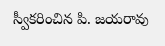స్వీకరించిన పి. జయరావు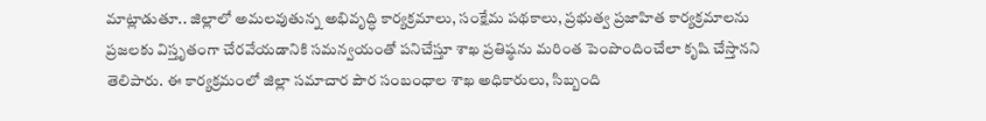మాట్లాడుతూ.. జిల్లాలో అమలవుతున్న అభివృద్ధి కార్యక్రమాలు, సంక్షేమ పథకాలు, ప్రభుత్వ ప్రజాహిత కార్యక్రమాలను ప్రజలకు విస్తృతంగా చేరవేయడానికి సమన్వయంతో పనిచేస్తూ శాఖ ప్రతిష్ఠను మరింత పెంపొందించేలా కృషి చేస్తానని తెలిపారు. ఈ కార్యక్రమంలో జిల్లా సమాచార పౌర సంబంధాల శాఖ అధికారులు, సిబ్బంది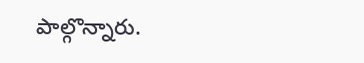పాల్గొన్నారు.